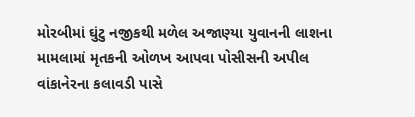મોરબીમાં ઘુંટુ નજીકથી મળેલ અજાણ્યા યુવાનની લાશના મામલામાં મૃતકની ઓળખ આપવા પોસીસની અપીલ
વાંકાનેરના કલાવડી પાસે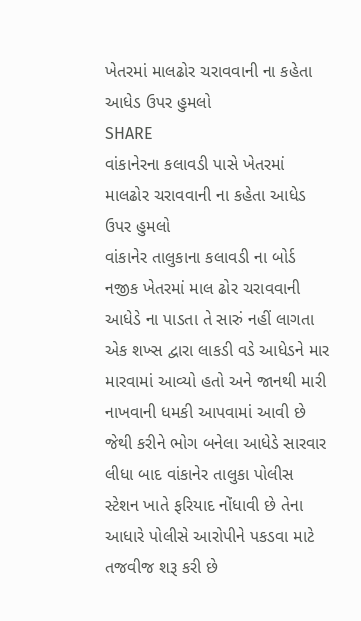ખેતરમાં માલઢોર ચરાવવાની ના કહેતા આધેડ ઉપર હુમલો
SHARE
વાંકાનેરના કલાવડી પાસે ખેતરમાં માલઢોર ચરાવવાની ના કહેતા આધેડ ઉપર હુમલો
વાંકાનેર તાલુકાના કલાવડી ના બોર્ડ નજીક ખેતરમાં માલ ઢોર ચરાવવાની આધેડે ના પાડતા તે સારું નહીં લાગતા એક શખ્સ દ્વારા લાકડી વડે આધેડને માર મારવામાં આવ્યો હતો અને જાનથી મારી નાખવાની ધમકી આપવામાં આવી છે જેથી કરીને ભોગ બનેલા આધેડે સારવાર લીધા બાદ વાંકાનેર તાલુકા પોલીસ સ્ટેશન ખાતે ફરિયાદ નોંધાવી છે તેના આધારે પોલીસે આરોપીને પકડવા માટે તજવીજ શરૂ કરી છે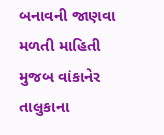બનાવની જાણવા મળતી માહિતી મુજબ વાંકાનેર તાલુકાના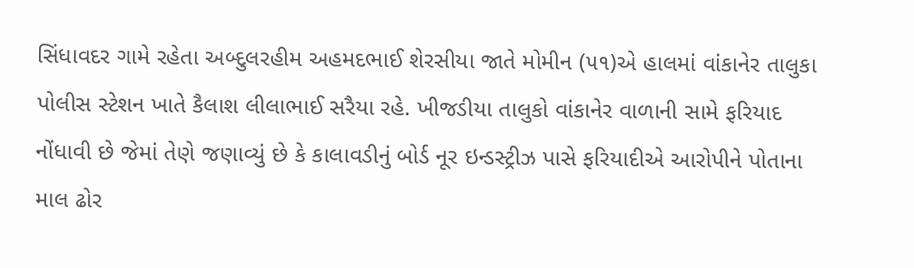સિંધાવદર ગામે રહેતા અબ્દુલરહીમ અહમદભાઈ શેરસીયા જાતે મોમીન (૫૧)એ હાલમાં વાંકાનેર તાલુકા પોલીસ સ્ટેશન ખાતે કૈલાશ લીલાભાઈ સરૈયા રહે. ખીજડીયા તાલુકો વાંકાનેર વાળાની સામે ફરિયાદ નોંધાવી છે જેમાં તેણે જણાવ્યું છે કે કાલાવડીનું બોર્ડ નૂર ઇન્ડસ્ટ્રીઝ પાસે ફરિયાદીએ આરોપીને પોતાના માલ ઢોર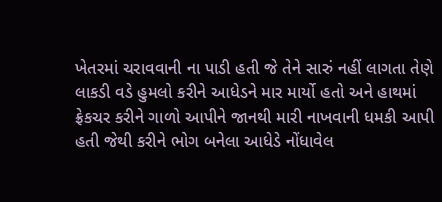ખેતરમાં ચરાવવાની ના પાડી હતી જે તેને સારું નહીં લાગતા તેણે લાકડી વડે હુમલો કરીને આધેડને માર માર્યો હતો અને હાથમાં ફ્રેકચર કરીને ગાળો આપીને જાનથી મારી નાખવાની ધમકી આપી હતી જેથી કરીને ભોગ બનેલા આધેડે નોંધાવેલ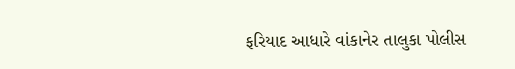ફરિયાદ આધારે વાંકાનેર તાલુકા પોલીસ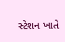સ્ટેશન ખાતે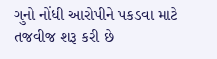ગુનો નોંધી આરોપીને પકડવા માટે તજવીજ શરૂ કરી છે